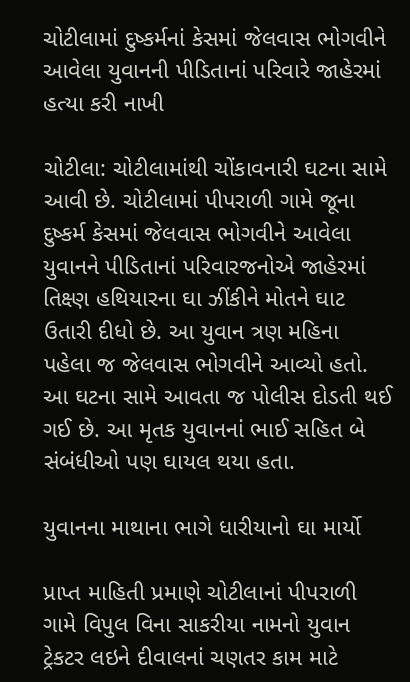ચોટીલામાં દુષ્કર્મનાં કેસમાં જેલવાસ ભોગવીને આવેલા યુવાનની પીડિતાનાં પરિવારે જાહેરમાં હત્યા કરી નાખી

ચોટીલા: ચોટીલામાંથી ચોંકાવનારી ઘટના સામે આવી છે. ચોટીલામાં પીપરાળી ગામે જૂના દુષ્કર્મ કેસમાં જેલવાસ ભોગવીને આવેલા યુવાનને પીડિતાનાં પરિવારજનોએ જાહેરમાં તિક્ષ્ણ હથિયારના ઘા ઝીંકીને મોતને ઘાટ ઉતારી દીધો છે. આ યુવાન ત્રણ મહિના પહેલા જ જેલવાસ ભોગવીને આવ્યો હતો. આ ઘટના સામે આવતા જ પોલીસ દોડતી થઈ ગઈ છે. આ મૃતક યુવાનનાં ભાઈ સહિત બે સંબંધીઓ પણ ઘાયલ થયા હતા.

યુવાનના માથાના ભાગે ધારીયાનો ઘા માર્યો

પ્રાપ્ત માહિતી પ્રમાણે ચોટીલાનાં પીપરાળી ગામે વિપુલ વિના સાકરીયા નામનો યુવાન ટ્રેકટર લઇને દીવાલનાં ચણતર કામ માટે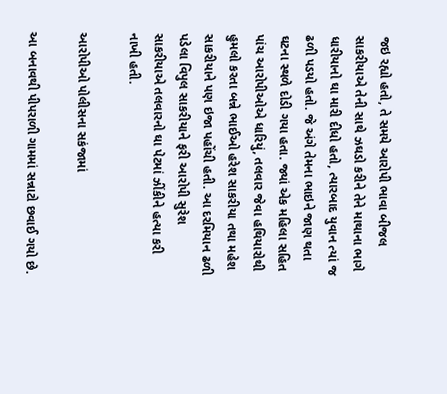જઇ રહ્યો હતો, તે સમયે આરોપી ભાવા બીજલ સાકરીયાએ તેની સાથે ઝઘડો કરીને તેને માથાના ભાગે ધારીયાનો ઘા મારી દીધો હતો, ત્યારબાદ યુવાન ત્યાં જ ઢળી પડયો હતો. જે અંગે તેમના ભાઇને જાણ થતા ઘટના સ્થળે દોડી ગયા હતા. જ્યાં એક મહિલા સહિત પાંચ આરોપીઓએ ધારિયું, તલવાર જેવા હથિયારોથી હુમલો કરતા બન્ને ભાઈઓ હરેશ સાકરીયા તથા મહેશ સાકરીયાને પણ ઇજા પહોંચી હતી. આ દરમિયાન ઢળી પડેલા વિપુલ સાકરીયાને ફરી આરોપી સુરેશ સાકરીયાએ તલવારનો ઘા પેટમાં ઝીંકીને હત્યા કરી નાખી હતી.

આરોપીઓ પોલીસના સકંજામાં

આ બનાવથી પીપરાળી ગામમાં સન્નાટો છવાઈ ગયો છે.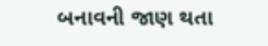બનાવની જાણ થતા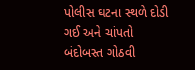પોલીસ ઘટના સ્થળે દોડી ગઈ અને ચાંપતો બંદોબસ્ત ગોઠવી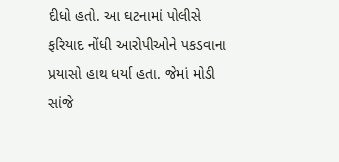દીધો હતો. આ ઘટનામાં પોલીસે ફરિયાદ નોંધી આરોપીઓને પકડવાના પ્રયાસો હાથ ધર્યા હતા. જેમાં મોડી સાંજે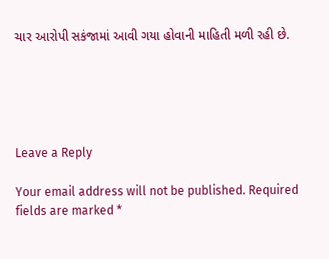ચાર આરોપી સકંજામાં આવી ગયા હોવાની માહિતી મળી રહી છે.





Leave a Reply

Your email address will not be published. Required fields are marked *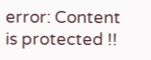error: Content is protected !!